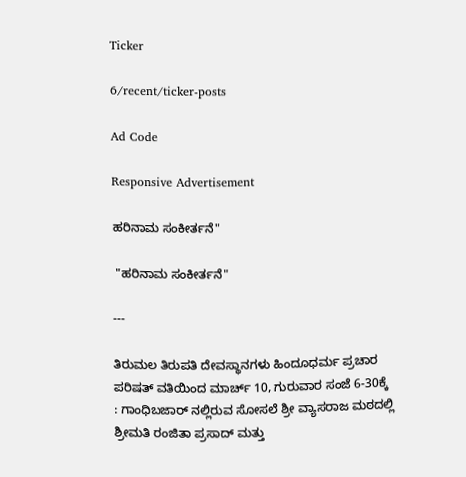Ticker

6/recent/ticker-posts

Ad Code

Responsive Advertisement

ಹರಿನಾಮ ಸಂಕೀರ್ತನೆ"

 "ಹರಿನಾಮ ಸಂಕೀರ್ತನೆ"

---

ತಿರುಮಲ ತಿರುಪತಿ ದೇವಸ್ಥಾನಗಳು ಹಿಂದೂಧರ್ಮ ಪ್ರಚಾರ ಪರಿಷತ್ ವತಿಯಿಂದ ಮಾರ್ಚ್ 10, ಗುರುವಾರ ಸಂಜೆ 6-30ಕ್ಕೆ : ಗಾಂಧಿಬಜಾರ್ ನಲ್ಲಿರುವ ಸೋಸಲೆ ಶ್ರೀ ವ್ಯಾಸರಾಜ ಮಠದಲ್ಲಿ ಶ್ರೀಮತಿ ರಂಜಿತಾ ಪ್ರಸಾದ್ ಮತ್ತು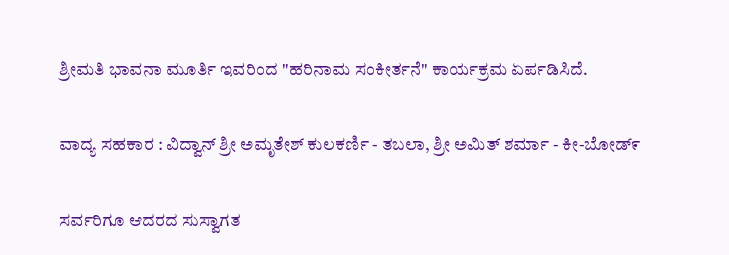ಶ್ರೀಮತಿ ಭಾವನಾ ಮೂರ್ತಿ ಇವರಿಂದ "ಹರಿನಾಮ ಸಂಕೀರ್ತನೆ" ಕಾರ್ಯಕ್ರಮ ಏರ್ಪಡಿಸಿದೆ.

ವಾದ್ಯ ಸಹಕಾರ : ವಿದ್ವಾನ್ ಶ್ರೀ ಅಮೃತೇಶ್ ಕುಲಕರ್ಣಿ - ತಬಲಾ, ಶ್ರೀ ಅಮಿತ್ ಶರ್ಮಾ - ಕೀ-ಬೋಡ್೯

ಸರ್ವರಿಗೂ ಆದರದ ಸುಸ್ವಾಗತ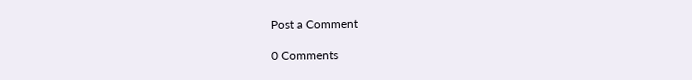Post a Comment

0 Comments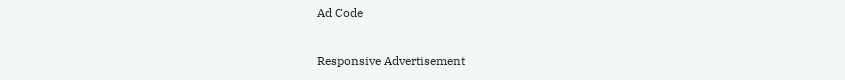Ad Code

Responsive Advertisement